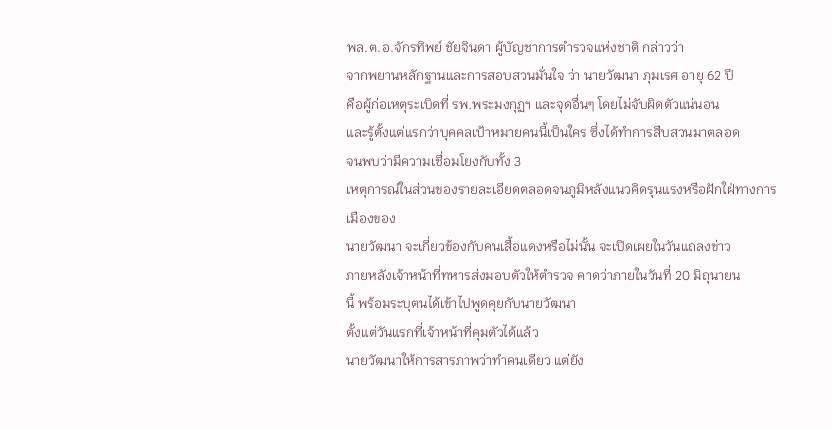พล.ต.อ.จักรทิพย์ ชัยจินดา ผู้บัญชาการตำรวจแห่งชาติ กล่าวว่า
จากพยานหลักฐานและการสอบสวนมั่นใจ ว่า นายวัฒนา ภุมเรศ อายุ 62 ปี
คือผู้ก่อเหตุระเบิดที่ รพ.พระมงกุฏฯ และจุดอื่นๆ โดยไม่จับผิดตัวแน่นอน
และรู้ตั้งแต่แรกว่าบุคคลเป้าหมายคนนี้เป็นใคร ซึ่งได้ทำการสืบสวนมาตลอด
จนพบว่ามีความเชื่อมโยงกับทั้ง 3
เหตุการณ์ในส่วนของรายละเอียดตลอดจนภูมิหลังแนวคิดรุนแรงหรือฝักใฝ่ทางการเมืองของ
นายวัฒนา จะเกี่ยวข้องกับคนเสื้อแดงหรือไม่นั้น จะเปิดเผยในวันแถลงข่าว
ภายหลังเจ้าหน้าที่ทหารส่งมอบตัวให้ตำรวจ คาดว่าภายในวันที่ 20 มิถุนายน
นี้ พร้อมระบุตนได้เข้าไปพูดคุยกับนายวัฒนา
ตั้งแต่วันแรกที่เจ้าหน้าที่คุมตัวได้แล้ว
นายวัฒนาให้การสารภาพว่าทำคนเดียว แต่ยัง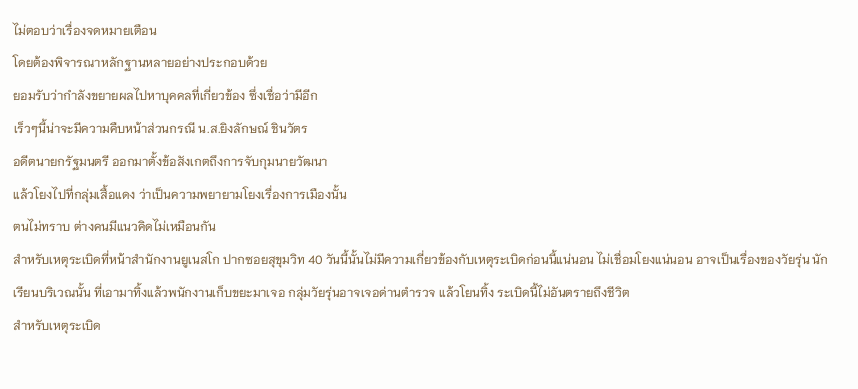ไม่ตอบว่าเรื่องจดหมายเตือน
โดยต้องพิจารณาหลักฐานหลายอย่างประกอบด้วย
ยอมรับว่ากำลังขยายผลไปหาบุคคลที่เกี่ยวข้อง ซึ่งเชื่อว่ามีอีก
เร็วๆนี้น่าจะมีความคืบหน้าส่วนกรณี น.ส.ยิงลักษณ์ ชินวัตร
อดีตนายกรัฐมนตรี ออกมาตั้งข้อสังเกตถึงการจับกุมนายวัฒนา
แล้วโยงไปที่กลุ่มเสื้อแดง ว่าเป็นความพยายามโยงเรื่องการเมืองนั้น
ตนไม่ทราบ ต่างคนมีแนวคิดไม่เหมือนกัน
สำหรับเหตุระเบิดที่หน้าสำนักงานยูเนสโก ปากซอยสุขุมวิท 40 วันนี้นั้นไม่มีความเกี่ยวข้องกับเหตุระเบิดก่อนนี้แน่นอน ไม่เชื่อมโยงแน่นอน อาจเป็นเรื่องของวัยรุ่น นักเรียนบริเวณนั้น ที่เอามาทิ้งแล้วพนักงานเก็บขยะมาเจอ กลุ่มวัยรุ่นอาจเจอด่านตำรวจ แล้วโยนทิ้ง ระเบิดนี้ไม่อันตรายถึงชีวิต
สำหรับเหตุระเบิด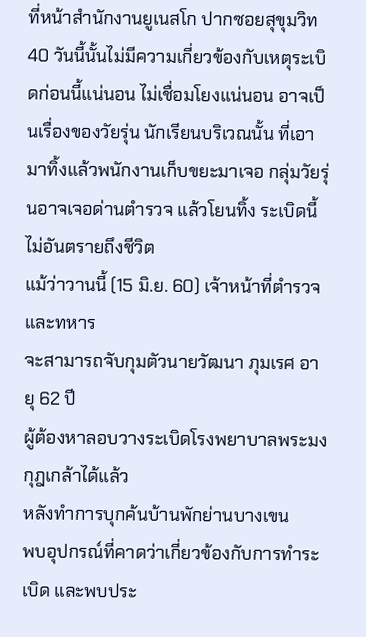ที่หน้าสำนักงานยูเนสโก ปากซอยสุขุมวิท 40 วันนี้นั้นไม่มีความเกี่ยวข้องกับเหตุระเบิดก่อนนี้แน่นอน ไม่เชื่อมโยงแน่นอน อาจเป็นเรื่องของวัยรุ่น นักเรียนบริเวณนั้น ที่เอามาทิ้งแล้วพนักงานเก็บขยะมาเจอ กลุ่มวัยรุ่นอาจเจอด่านตำรวจ แล้วโยนทิ้ง ระเบิดนี้ไม่อันตรายถึงชีวิต
แม้ว่าวานนี้ (15 มิ.ย. 60) เจ้าหน้าที่ตำรวจและทหาร
จะสามารถจับกุมตัวนายวัฒนา ภุมเรศ อายุ 62 ปี
ผู้ต้องหาลอบวางระเบิดโรงพยาบาลพระมงกุฎเกล้าได้แล้ว
หลังทำการบุกค้นบ้านพักย่านบางเขน
พบอุปกรณ์ที่คาดว่าเกี่ยวข้องกับการทำระเบิด และพบประ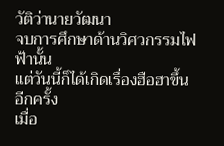วัติว่านายวัฒนา
จบการศึกษาด้านวิศวกรรมไฟฟ้านั้น
แต่วันนี้ก็ได้เกิดเรื่องฮือฮาขึ้นอีกครั้ง
เมื่อ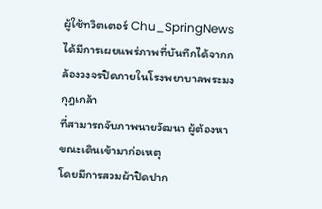ผู้ใช้ทวิตเตอร์ Chu_SpringNews
ได้มีการเผยแพร่ภาพที่บันทึกได้จากกล้องวงจรปิดภายในโรงพยาบาลพระมงกุฎเกล้า
ที่สามารถจับภาพนายวัฒนา ผู้ต้องหา ขณะเดินเข้ามาก่อเหตุ
โดยมีการสวมผ้าปิดปาก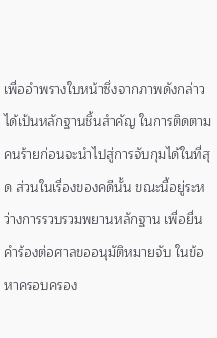เพื่ออำพรางใบหน้าซึ่งจากภาพดังกล่าวได้เป้นหลักฐานชิ้นสำคัญ ในการติดตามคนร้ายก่อนจะนำไปสู่การจับกุมได้ในที่สุด ส่วนในเรื่องของคดีนั้น ขณะนี้อยู่ระหว่างการรวบรวมพยานหลักฐาน เพื่อยื่นคำร้องต่อศาลขออนุมัติหมายจับ ในข้อหาครอบครอง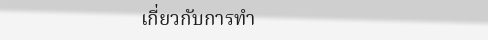เกี่ยวกับการทำ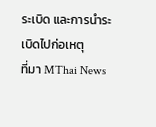ระเบิด และการนำระเบิดไปก่อเหตุ
ที่มา MThai News